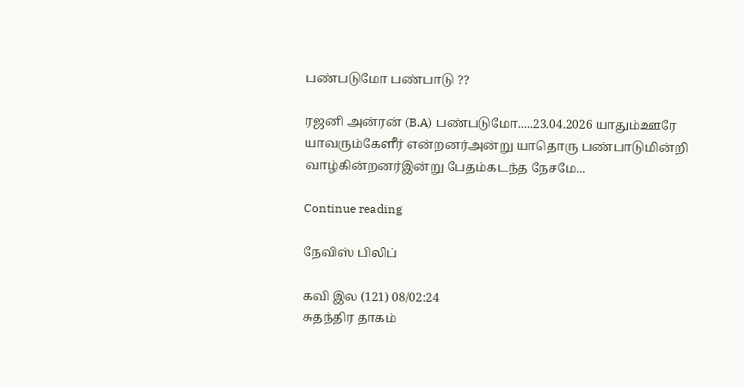பண்படுமோ பண்பாடு ??

ரஜனி அன்ரன் (B.A) பண்படுமோ.....23.04.2026 யாதும்ஊரே யாவரும்கேளீர் என்றனர்அன்று யாதொரு பண்பாடுமின்றி வாழ்கின்றனர்இன்று பேதம்கடந்த நேசமே...

Continue reading

நேவிஸ் பிலிப்

கவி இல (121) 08/02:24
சுதந்திர தாகம்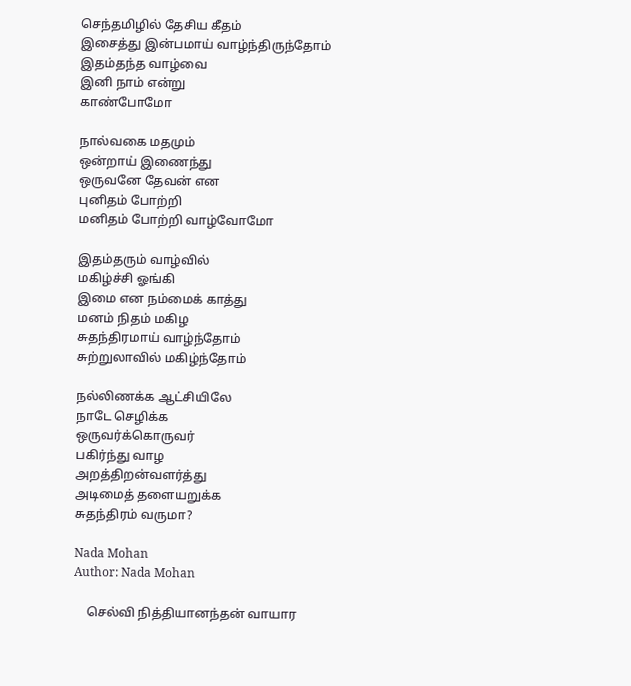செந்தமிழில் தேசிய கீதம்
இசைத்து இன்பமாய் வாழ்ந்திருந்தோம்
இதம்தந்த வாழ்வை
இனி நாம் என்று
காண்போமோ

நால்வகை மதமும்
ஒன்றாய் இணைந்து
ஒருவனே தேவன் என
புனிதம் போற்றி
மனிதம் போற்றி வாழ்வோமோ

இதம்தரும் வாழ்வில்
மகிழ்ச்சி ஓங்கி
இமை என நம்மைக் காத்து
மனம் நிதம் மகிழ
சுதந்திரமாய் வாழ்ந்தோம்
சுற்றுலாவில் மகிழ்ந்தோம்

நல்லிணக்க ஆட்சியிலே
நாடே செழிக்க
ஒருவர்க்கொருவர்
பகிர்ந்து வாழ
அறத்திறன்வளர்த்து
அடிமைத் தளையறுக்க
சுதந்திரம் வருமா?

Nada Mohan
Author: Nada Mohan

    செல்வி நித்தியானந்தன் வாயார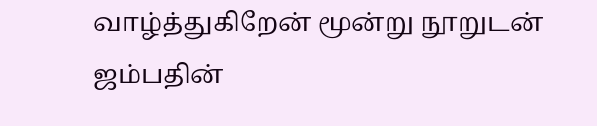வாழ்த்துகிறேன் மூன்று நூறுடன் ஜம்பதின்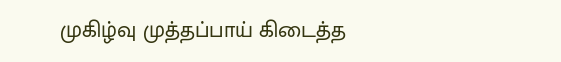முகிழ்வு முத்தப்பாய் கிடைத்த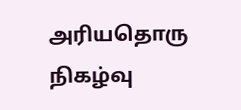அரியதொரு நிகழ்வு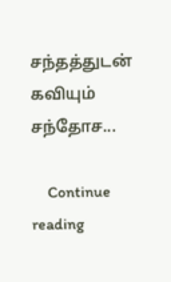சந்தத்துடன் கவியும் சந்தோச...

    Continue reading